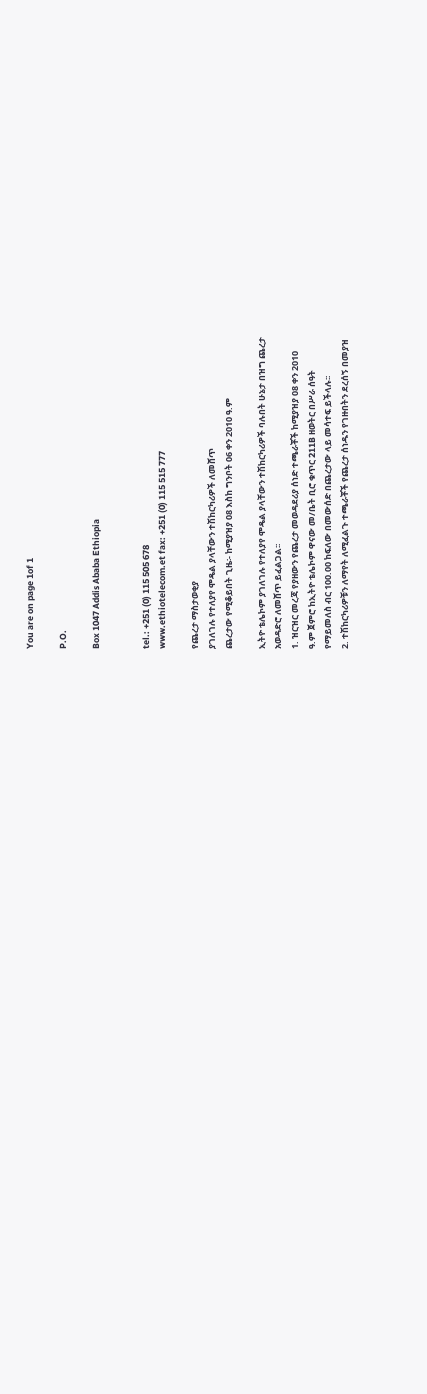You are on page 1of 1

P.O.

Box 1047 Addis Ababa Ethiopia


tel.: +251 (0) 115 505 678
www.ethiotelecom.et fax: +251 (0) 115 515 777

የጨረታ ማስታወቂያ
ያገለገሉ የተለያየ ሞዴል ያላቸውን ተሽከርካሪዎች ለመሸጥ
ጨረታው የሚቆይበት ጊዜ፡- ከሚያዝያ 08 እስከ ግንቦት 06 ቀን 2010 ዓ.ም

ኢትዮ ቴሌኮም ያገለገሉ የተለያየ ሞዴል ያላቸውን ተሽከርካሪዎች ባሉበት ሁኔታ በዝግ ጨረታ
አወዳድሮ ለመሸጥ ይፈልጋል፡፡
1. ዝርዝር መረጃ የያዘውን የጨረታ መወዳደሪያ ሰነድ ተጫራቾች ከሚያዝያ 08 ቀን 2010
ዓ.ም ጀምሮ ከኢትዮ ቴሌኮም ዋናው መ/ቤት ቢሮ ቁጥር 211B ዘወትር በሥራ ሰዓት
የማይመለስ ብር 100.00 ከፍለው በመውሰድ በጨረታው ላይ መሳተፍ ይችላሉ፡፡
2. ተሽከርካሪዎቹን ለማየት ለሚፈልጉ ተጫራቾች የጨረታ ሰነዱን የገዙበትን ደረሰኝ በመያዝ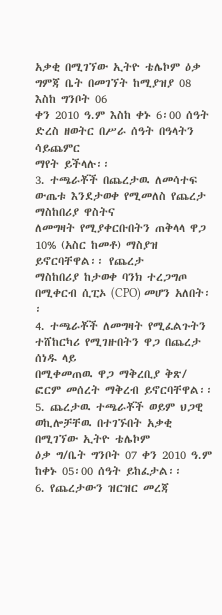አቃቂ በሚገኘው ኢትዮ ቴሌኮም ዕቃ ግምጃ ቤት በመገኘት ከሚያዝያ 08 እስከ ግንቦት 06
ቀን 2010 ዓ.ም እስከ ቀኑ 6፡00 ሰዓት ድረስ ዘወትር በሥራ ሰዓት በዓላትን ሳይጨምር
ማየት ይችላሉ፡፡
3. ተጫራቾች በጨረታዉ ለመሳተፍ ውጤቱ እንደታወቀ የሚመለስ የጨረታ ማስከበሪያ ዋስትና
ለመግዛት የሚያቀርቡበትን ጠቅላላ ዋጋ 10% (አስር ከመቶ) ማስያዝ ይኖርባቸዋል፡፡ የጨረታ
ማስከበሪያ ከታወቀ ባንክ ተረጋግጦ በሚቀርብ ሲፒኦ (CPO) መሆን አለበት፡፡
4. ተጫራቾች ለመግዛት የሚፈልጉትን ተሸከርካሪ የሚገዙበትን ዋጋ በጨረታ ሰነዱ ላይ
በሚቀመጠዉ ዋጋ ማቅረቢያ ቅጽ/ ፎርም መሰረት ማቅረብ ይኖርባቸዋል፡፡
5. ጨረታዉ ተጫራቾች ወይም ህጋዊ ወኪሎቻቸዉ በተገኙበት አቃቂ በሚገኘው ኢትዮ ቴሌኮም
ዕቃ ግ/ቤት ግንቦት 07 ቀን 2010 ዓ.ም ከቀኑ 05፡00 ሰዓት ይከፈታል፡፡
6. የጨረታውን ዝርዝር መረጃ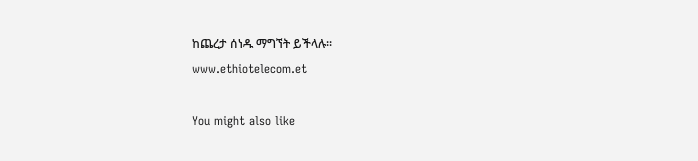ከጨረታ ሰነዱ ማግኘት ይችላሉ፡፡
www.ethiotelecom.et

You might also like